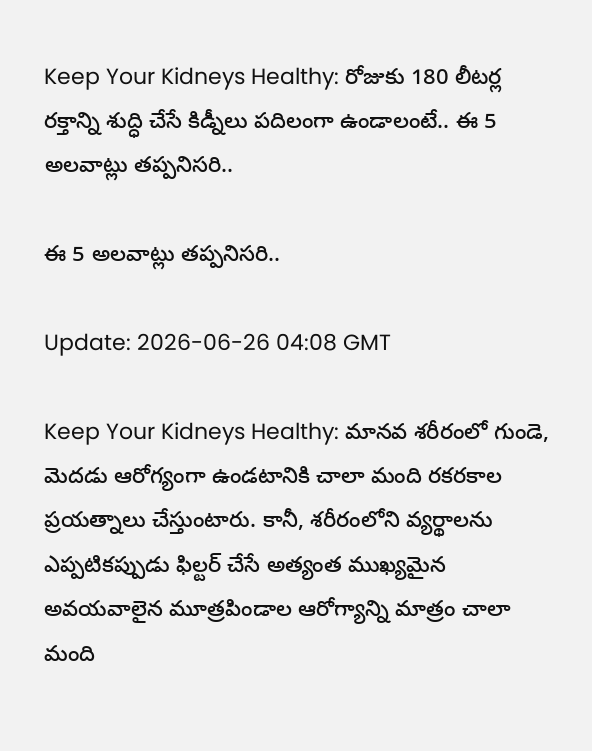Keep Your Kidneys Healthy: రోజుకు 180 లీటర్ల రక్తాన్ని శుద్ధి చేసే కిడ్నీలు పదిలంగా ఉండాలంటే.. ఈ 5 అలవాట్లు తప్పనిసరి..

ఈ 5 అలవాట్లు తప్పనిసరి..

Update: 2026-06-26 04:08 GMT

Keep Your Kidneys Healthy: మానవ శరీరంలో గుండె, మెదడు ఆరోగ్యంగా ఉండటానికి చాలా మంది రకరకాల ప్రయత్నాలు చేస్తుంటారు. కానీ, శరీరంలోని వ్యర్థాలను ఎప్పటికప్పుడు ఫిల్టర్ చేసే అత్యంత ముఖ్యమైన అవయవాలైన మూత్రపిండాల ఆరోగ్యాన్ని మాత్రం చాలా మంది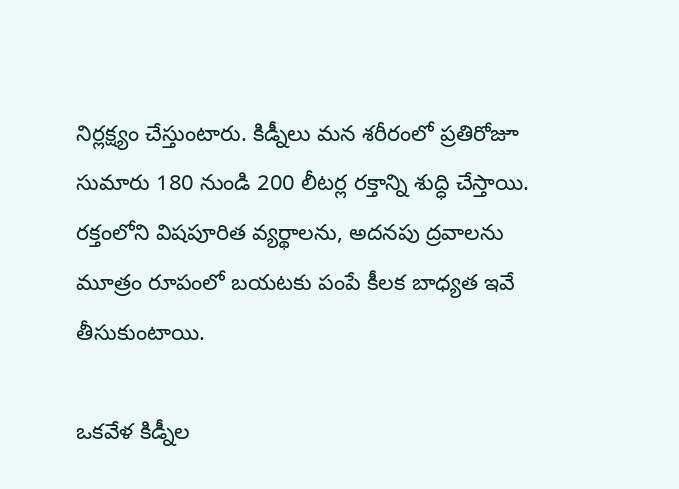నిర్లక్ష్యం చేస్తుంటారు. కిడ్నీలు మన శరీరంలో ప్రతిరోజూ సుమారు 180 నుండి 200 లీటర్ల రక్తాన్ని శుద్ధి చేస్తాయి. రక్తంలోని విషపూరిత వ్యర్థాలను, అదనపు ద్రవాలను మూత్రం రూపంలో బయటకు పంపే కీలక బాధ్యత ఇవే తీసుకుంటాయి.

ఒకవేళ కిడ్నీల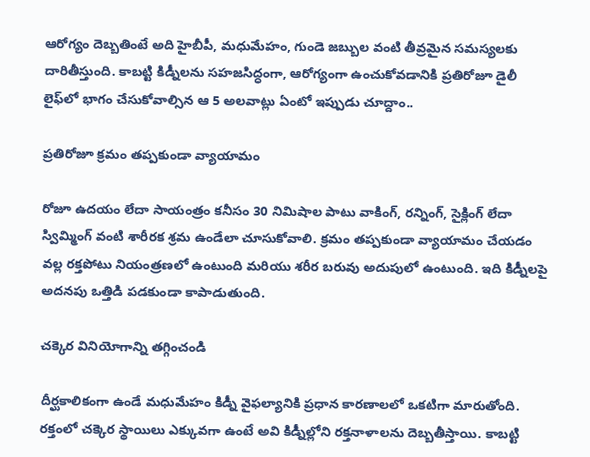ఆరోగ్యం దెబ్బతింటే అది హైబీపీ, మధుమేహం, గుండె జబ్బుల వంటి తీవ్రమైన సమస్యలకు దారితీస్తుంది. కాబట్టి కిడ్నీలను సహజసిద్ధంగా, ఆరోగ్యంగా ఉంచుకోవడానికి ప్రతిరోజూ డైలీ లైఫ్‌లో భాగం చేసుకోవాల్సిన ఆ 5 అలవాట్లు ఏంటో ఇప్పుడు చూద్దాం..

ప్రతిరోజూ క్రమం తప్పకుండా వ్యాయామం

రోజూ ఉదయం లేదా సాయంత్రం కనీసం 30 నిమిషాల పాటు వాకింగ్, రన్నింగ్, సైక్లింగ్ లేదా స్విమ్మింగ్ వంటి శారీరక శ్రమ ఉండేలా చూసుకోవాలి. క్రమం తప్పకుండా వ్యాయామం చేయడం వల్ల రక్తపోటు నియంత్రణలో ఉంటుంది మరియు శరీర బరువు అదుపులో ఉంటుంది. ఇది కిడ్నీలపై అదనపు ఒత్తిడి పడకుండా కాపాడుతుంది.

చక్కెర వినియోగాన్ని తగ్గించండి

దీర్ఘకాలికంగా ఉండే మధుమేహం కిడ్నీ వైఫల్యానికి ప్రధాన కారణాలలో ఒకటిగా మారుతోంది. రక్తంలో చక్కెర స్థాయిలు ఎక్కువగా ఉంటే అవి కిడ్నీల్లోని రక్తనాళాలను దెబ్బతీస్తాయి. కాబట్టి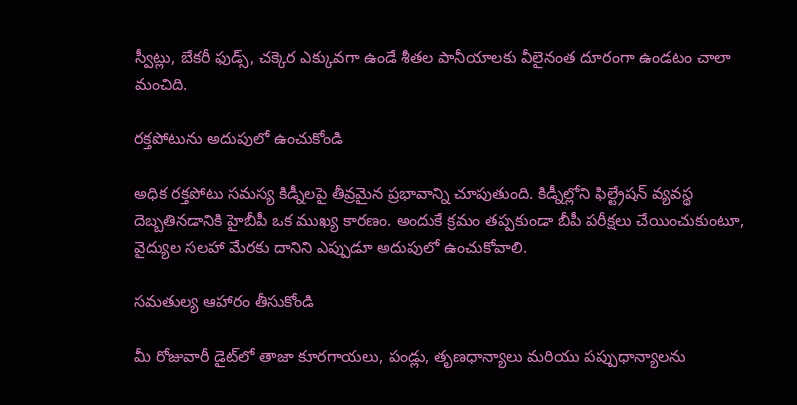స్వీట్లు, బేకరీ ఫుడ్స్, చక్కెర ఎక్కువగా ఉండే శీతల పానీయాలకు వీలైనంత దూరంగా ఉండటం చాలా మంచిది.

రక్తపోటును అదుపులో ఉంచుకోండి

అధిక రక్తపోటు సమస్య కిడ్నీలపై తీవ్రమైన ప్రభావాన్ని చూపుతుంది. కిడ్నీల్లోని ఫిల్ట్రేషన్ వ్యవస్థ దెబ్బతినడానికి హైబీపీ ఒక ముఖ్య కారణం. అందుకే క్రమం తప్పకుండా బీపీ పరీక్షలు చేయించుకుంటూ, వైద్యుల సలహా మేరకు దానిని ఎప్పుడూ అదుపులో ఉంచుకోవాలి.

సమతుల్య ఆహారం తీసుకోండి

మీ రోజువారీ డైట్‌లో తాజా కూరగాయలు, పండ్లు, తృణధాన్యాలు మరియు పప్పుధాన్యాలను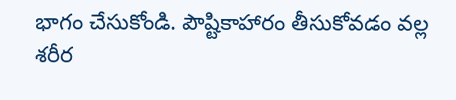భాగం చేసుకోండి. పౌష్టికాహారం తీసుకోవడం వల్ల శరీర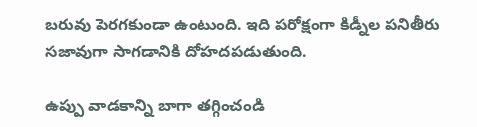బరువు పెరగకుండా ఉంటుంది. ఇది పరోక్షంగా కిడ్నీల పనితీరు సజావుగా సాగడానికి దోహదపడుతుంది.

ఉప్పు వాడకాన్ని బాగా తగ్గించండి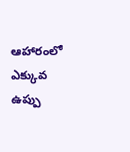ఆహారంలో ఎక్కువ ఉప్పు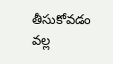తీసుకోవడం వల్ల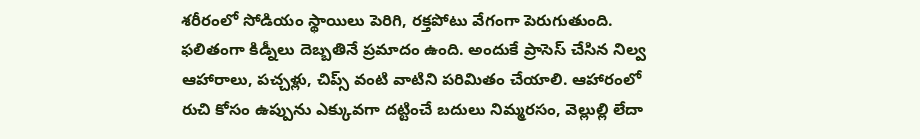శరీరంలో సోడియం స్థాయిలు పెరిగి, రక్తపోటు వేగంగా పెరుగుతుంది. ఫలితంగా కిడ్నీలు దెబ్బతినే ప్రమాదం ఉంది. అందుకే ప్రాసెస్ చేసిన నిల్వ ఆహారాలు, పచ్చళ్లు, చిప్స్ వంటి వాటిని పరిమితం చేయాలి. ఆహారంలో రుచి కోసం ఉప్పును ఎక్కువగా దట్టించే బదులు నిమ్మరసం, వెల్లుల్లి లేదా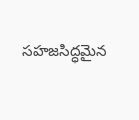సహజసిద్ధమైన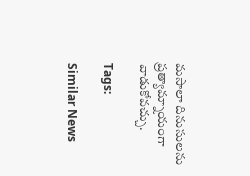మసాలా దినుసులను ప్రత్యామ్నాయంగా వాడుకోవచ్చు.

Tags:

Similar News